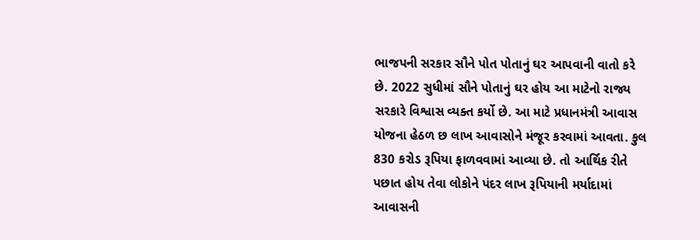ભાજપની સરકાર સૌને પોત પોતાનું ઘર આપવાની વાતો કરે છે. 2022 સુધીમાં સૌને પોતાનું ઘર હોય આ માટેનો રાજ્ય સરકારે વિશ્વાસ વ્યક્ત કર્યો છે. આ માટે પ્રધાનમંત્રી આવાસ યોજના હેઠળ છ લાખ આવાસોને મંજૂર કરવામાં આવતા. કુલ 830 કરોડ રૂપિયા ફાળવવામાં આવ્યા છે. તો આર્થિક રીતે પછાત હોય તેવા લોકોને પંદર લાખ રૂપિયાની મર્યાદામાં આવાસની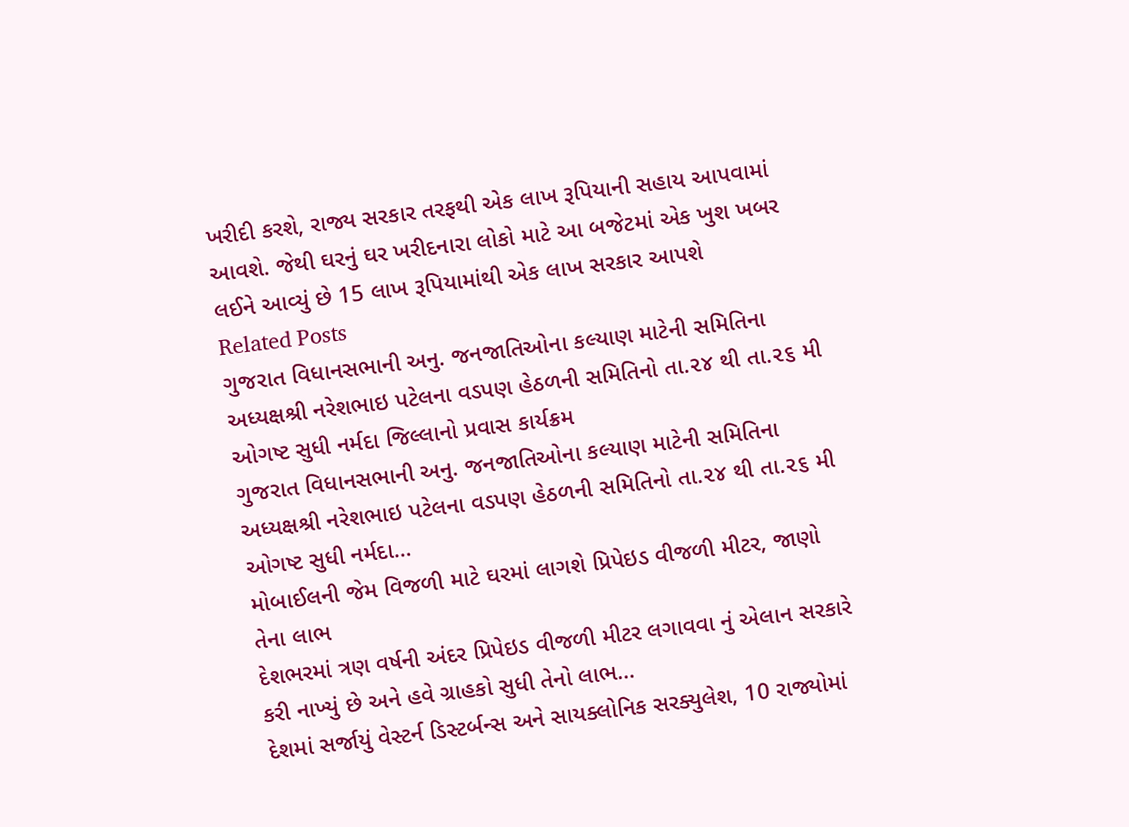ખરીદી કરશે, રાજ્ય સરકાર તરફથી એક લાખ રૂપિયાની સહાય આપવામાં આવશે. જેથી ઘરનું ઘર ખરીદનારા લોકો માટે આ બજેટમાં એક ખુશ ખબર લઈને આવ્યું છે 15 લાખ રૂપિયામાંથી એક લાખ સરકાર આપશે
Related Posts
ગુજરાત વિધાનસભાની અનુ. જનજાતિઓના કલ્યાણ માટેની સમિતિના અધ્યક્ષશ્રી નરેશભાઇ પટેલના વડપણ હેઠળની સમિતિનો તા.૨૪ થી તા.૨૬ મી ઓગષ્ટ સુધી નર્મદા જિલ્લાનો પ્રવાસ કાર્યક્રમ
ગુજરાત વિધાનસભાની અનુ. જનજાતિઓના કલ્યાણ માટેની સમિતિના અધ્યક્ષશ્રી નરેશભાઇ પટેલના વડપણ હેઠળની સમિતિનો તા.૨૪ થી તા.૨૬ મી ઓગષ્ટ સુધી નર્મદા…
મોબાઈલની જેમ વિજળી માટે ઘરમાં લાગશે પ્રિપેઇડ વીજળી મીટર, જાણો તેના લાભ
દેશભરમાં ત્રણ વર્ષની અંદર પ્રિપેઇડ વીજળી મીટર લગાવવા નું એલાન સરકારે કરી નાખ્યું છે અને હવે ગ્રાહકો સુધી તેનો લાભ…
દેશમાં સર્જાયું વેસ્ટર્ન ડિસ્ટર્બન્સ અને સાયક્લોનિક સરક્યુલેશ, 10 રાજ્યોમાં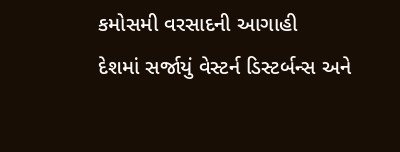કમોસમી વરસાદની આગાહી
દેશમાં સર્જાયું વેસ્ટર્ન ડિસ્ટર્બન્સ અને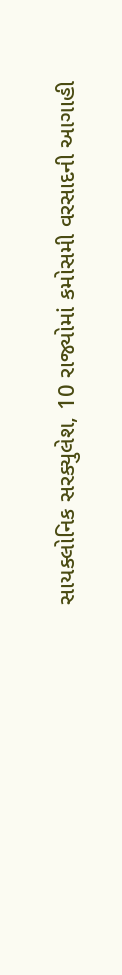સાયક્લોનિક સરક્યુલેશ, 10 રાજ્યોમાં કમોસમી વરસાદની આગાહી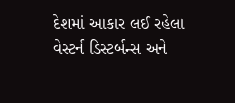દેશમાં આકાર લઈ રહેલા વેસ્ટર્ન ડિસ્ટર્બન્સ અને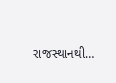રાજસ્થાનથી…